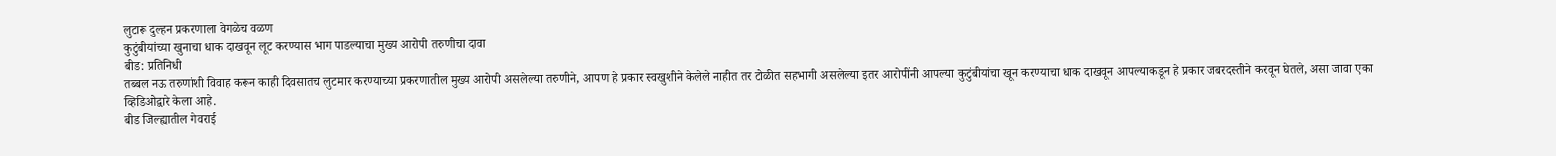लुटारू दुल्हन प्रकरणाला वेगळेच वळण
कुटुंबीयांच्या खुनाचा धाक दाखवून लूट करण्यास भाग पाडल्याचा मुख्य आरोपी तरुणीचा दावा
बीड: प्रतिनिधी
तब्बल नऊ तरुणांशी विवाह करून काही दिवसातच लुटमार करण्याच्या प्रकरणातील मुख्य आरोपी असलेल्या तरुणीने, आपण हे प्रकार स्वखुशीने केलेले नाहीत तर टोळीत सहभागी असलेल्या इतर आरोपींनी आपल्या कुटुंबीयांचा खून करण्याचा धाक दाखवून आपल्याकडून हे प्रकार जबरदस्तीने करवून घेतले, असा जावा एका व्हिडिओद्वारे केला आहे.
बीड जिल्ह्यातील गेवराई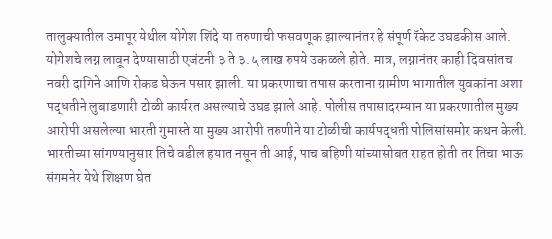तालुक्यातील उमापूर येथील योगेश शिंदे या तरुणाची फसवणूक झाल्यानंतर हे संपूर्ण रॅकेट उघडकीस आले. योगेशचे लग्न लावून देण्यासाठी एजंटनी ३ ते ३.५ लाख रुपये उकळले होते. मात्र, लग्नानंतर काही दिवसांतच नवरी दागिने आणि रोकड घेऊन पसार झाली. या प्रकरणाचा तपास करताना ग्रामीण भागातील युवकांना अशा पद्धतीने लुबाडणारी टोळी कार्यरत असल्याचे उघड झाले आहे. पोलीस तपासादरम्यान या प्रकरणातील मुख्य आरोपी असलेल्या भारती गुमास्ते या मुख्य आरोपी तरुणीने या टोळीची कार्यपद्धती पोलिसांसमोर कथन केली.
भारतीच्या सांगण्यानुसार तिचे वडील हयात नसून ती आई, पाच बहिणी यांच्यासोबत राहत होती तर तिचा भाऊ संगमनेर येथे शिक्षण घेत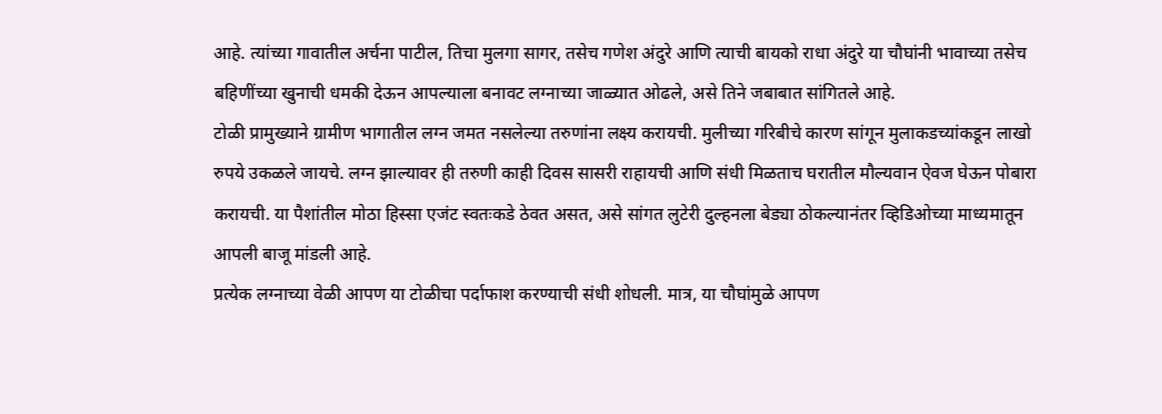आहे. त्यांच्या गावातील अर्चना पाटील, तिचा मुलगा सागर, तसेच गणेश अंदुरे आणि त्याची बायको राधा अंदुरे या चौघांनी भावाच्या तसेच बहिणींच्या खुनाची धमकी देऊन आपल्याला बनावट लग्नाच्या जाळ्यात ओढले, असे तिने जबाबात सांगितले आहे.
टोळी प्रामुख्याने ग्रामीण भागातील लग्न जमत नसलेल्या तरुणांना लक्ष्य करायची. मुलीच्या गरिबीचे कारण सांगून मुलाकडच्यांकडून लाखो रुपये उकळले जायचे. लग्न झाल्यावर ही तरुणी काही दिवस सासरी राहायची आणि संधी मिळताच घरातील मौल्यवान ऐवज घेऊन पोबारा करायची. या पैशांतील मोठा हिस्सा एजंट स्वतःकडे ठेवत असत, असे सांगत लुटेरी दुल्हनला बेड्या ठोकल्यानंतर व्हिडिओच्या माध्यमातून आपली बाजू मांडली आहे.
प्रत्येक लग्नाच्या वेळी आपण या टोळीचा पर्दाफाश करण्याची संधी शोधली. मात्र, या चौघांमुळे आपण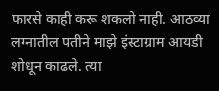फारसे काही करू शकलो नाही. आठव्या लग्नातील पतीने माझे इंस्टाग्राम आयडी शोधून काढले. त्या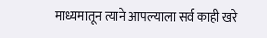माध्यमातून त्याने आपल्याला सर्व काही खरे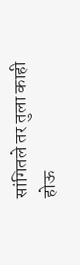सांगितले तर तुला काही होऊ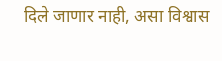दिले जाणार नाही, असा विश्वास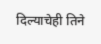दिल्याचेही तिने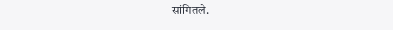सांगितले.